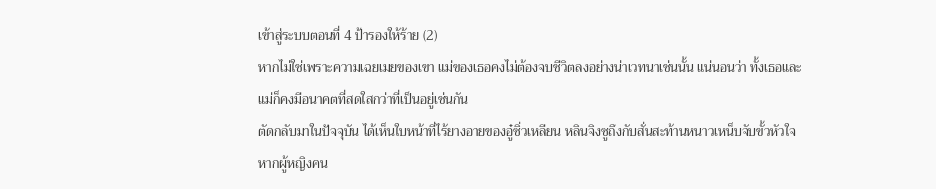เข้าสู่ระบบตอนที่ 4 ป้ารองให้ร้าย (2)
หากไม่ใช่เพราะความเฉยเมยของเขา แม่ของเธอคงไม่ต้องจบชีวิตลงอย่างน่าเวทนาเช่นนั้น แน่นอนว่า ทั้งเธอและแม่ก็คงมีอนาคตที่สดใสกว่าที่เป็นอยู่เช่นกัน
ตัดกลับมาในปัจจุบัน ได้เห็นใบหน้าที่ไร้ยางอายของอู๋ซิ่วเหลียน หลินจิงซูถึงกับสั่นสะท้านหนาวเหน็บจับขั้วหัวใจ
หากผู้หญิงคน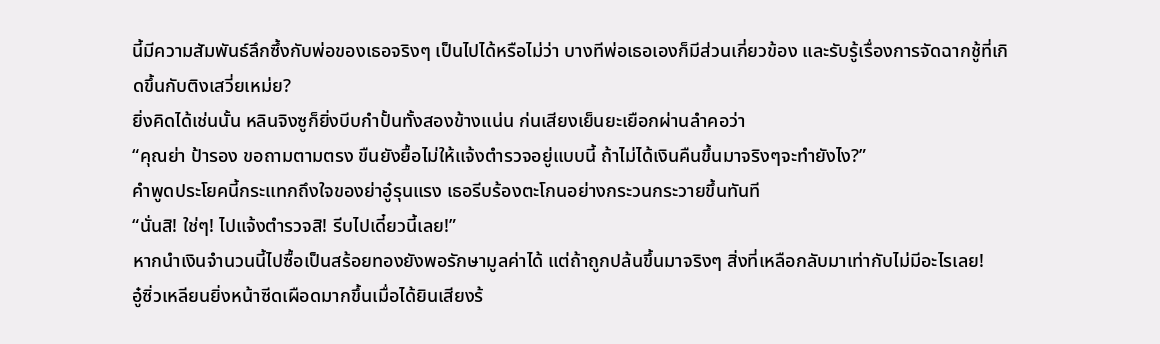นี้มีความสัมพันธ์ลึกซึ้งกับพ่อของเธอจริงๆ เป็นไปได้หรือไม่ว่า บางทีพ่อเธอเองก็มีส่วนเกี่ยวข้อง และรับรู้เรื่องการจัดฉากชู้ที่เกิดขึ้นกับติงเสวี่ยเหม่ย?
ยิ่งคิดได้เช่นนั้น หลินจิงซูก็ยิ่งบีบกำปั้นทั้งสองข้างแน่น ก่นเสียงเย็นยะเยือกผ่านลำคอว่า
“คุณย่า ป้ารอง ขอถามตามตรง ขืนยังยื้อไม่ให้แจ้งตำรวจอยู่แบบนี้ ถ้าไม่ได้เงินคืนขึ้นมาจริงๆจะทำยังไง?”
คำพูดประโยคนี้กระแทกถึงใจของย่าอู๋รุนแรง เธอรีบร้องตะโกนอย่างกระวนกระวายขึ้นทันที
“นั่นสิ! ใช่ๆ! ไปแจ้งตำรวจสิ! รีบไปเดี๋ยวนี้เลย!”
หากนำเงินจำนวนนี้ไปซื้อเป็นสร้อยทองยังพอรักษามูลค่าได้ แต่ถ้าถูกปล้นขึ้นมาจริงๆ สิ่งที่เหลือกลับมาเท่ากับไม่มีอะไรเลย!
อู๋ซิ่วเหลียนยิ่งหน้าซีดเผือดมากขึ้นเมื่อได้ยินเสียงร้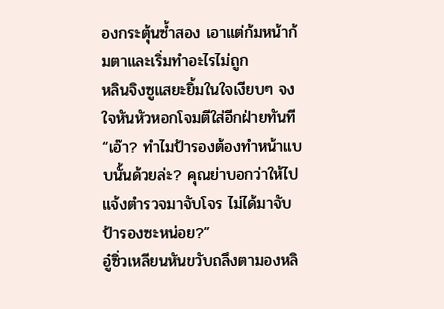องกระตุ้นซ้ำสอง เอาแต่ก้มหน้าก้มตาและเริ่มทำอะไรไม่ถูก
หลินจิงซูแสยะยิ้มในใจเงียบๆ จงใจหันหัวหอกโจมตีใส่อีกฝ่ายทันที
“เอ๊า? ทำไมป้ารองต้องทำหน้าแบบนั้นด้วยล่ะ? คุณย่าบอกว่าให้ไปแจ้งตำรวจมาจับโจร ไม่ได้มาจับป้ารองซะหน่อย?”
อู๋ซิ่วเหลียนหันขวับถลึงตามองหลิ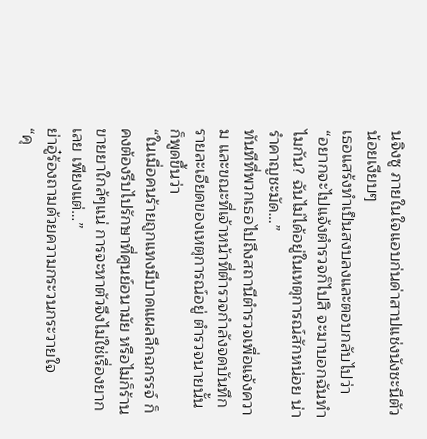นจิงซู ภายในใจแอบก่นด่าสาปแช่งนังชะนีตัวน้อยเงียบๆ
เธอแสร้งทำเป็นสงบลงและตอบกลับไปว่า
“อยากจะไปแจ้งตำรวจก็ไปสิ จะมาบอกฉันทำไมกัน? ฉันไม่ได้อยู่ในเหตุการณ์สักหน่อย น่ารำคาญชะมัด…”
ทันทีที่พวกเธอไปถึงสถานีตำรวจเพื่อแจ้งความ และขณะที่เจ้าหน้าที่ตำรวจกำลังจดบันทึกรายละเอียดของเหตุการณ์อยู่ ตำรวจนายนั้นก็พูดขึ้นว่า
“ในเมื่อคนร้ายถูกแทงมีบาดแผลลึกฉกรรจ์ ก็คงต้องรีบไปรักษาที่ศูนย์อนามัย หรือไม่ก็ร้านขายยาใกล้ๆแน่ การจะหาตัวจึงไม่ใช่เรื่องยากเลย เพียงแต่…”
ย่าอู๋ร้องถามด้วยความกระวนกระวายใจ
“คุ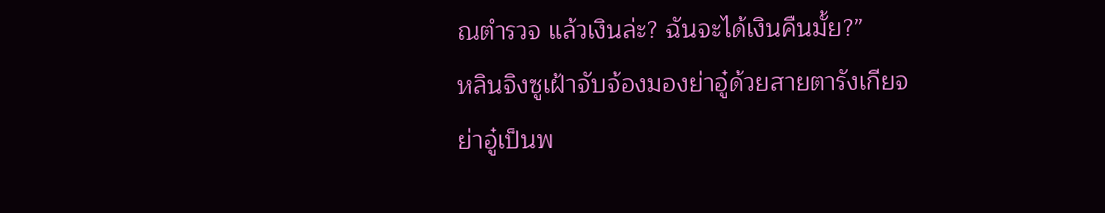ณตำรวจ แล้วเงินล่ะ? ฉันจะได้เงินคืนมั้ย?”
หลินจิงซูเฝ้าจับจ้องมองย่าอู๋ด้วยสายตารังเกียจ
ย่าอู๋เป็นพ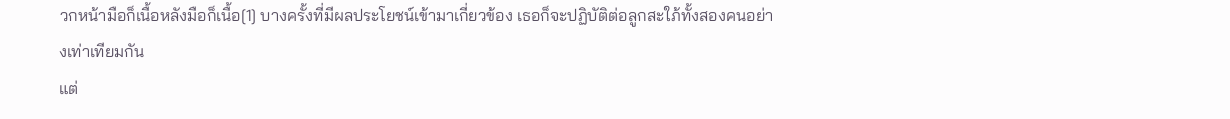วกหน้ามือก็เนื้อหลังมือก็เนื้อ[1] บางครั้งที่มีผลประโยชน์เข้ามาเกี่ยวข้อง เธอก็จะปฏิบัติต่อลูกสะใภ้ทั้งสองคนอย่างเท่าเทียมกัน
แต่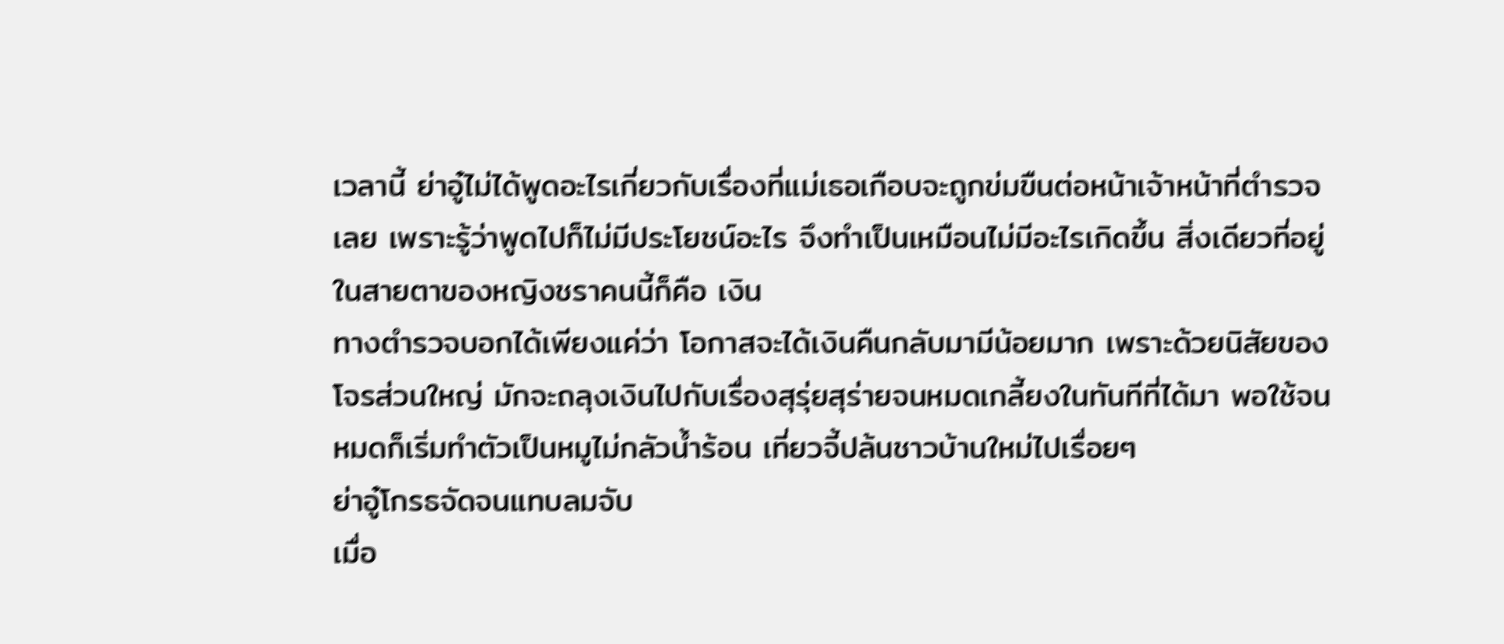เวลานี้ ย่าอู๋ไม่ได้พูดอะไรเกี่ยวกับเรื่องที่แม่เธอเกือบจะถูกข่มขืนต่อหน้าเจ้าหน้าที่ตำรวจเลย เพราะรู้ว่าพูดไปก็ไม่มีประโยชน์อะไร จึงทำเป็นเหมือนไม่มีอะไรเกิดขึ้น สิ่งเดียวที่อยู่ในสายตาของหญิงชราคนนี้ก็คือ เงิน
ทางตำรวจบอกได้เพียงแค่ว่า โอกาสจะได้เงินคืนกลับมามีน้อยมาก เพราะด้วยนิสัยของโจรส่วนใหญ่ มักจะถลุงเงินไปกับเรื่องสุรุ่ยสุร่ายจนหมดเกลี้ยงในทันทีที่ได้มา พอใช้จนหมดก็เริ่มทำตัวเป็นหมูไม่กลัวน้ำร้อน เที่ยวจี้ปล้นชาวบ้านใหม่ไปเรื่อยๆ
ย่าอู๋โกรธจัดจนแทบลมจับ
เมื่อ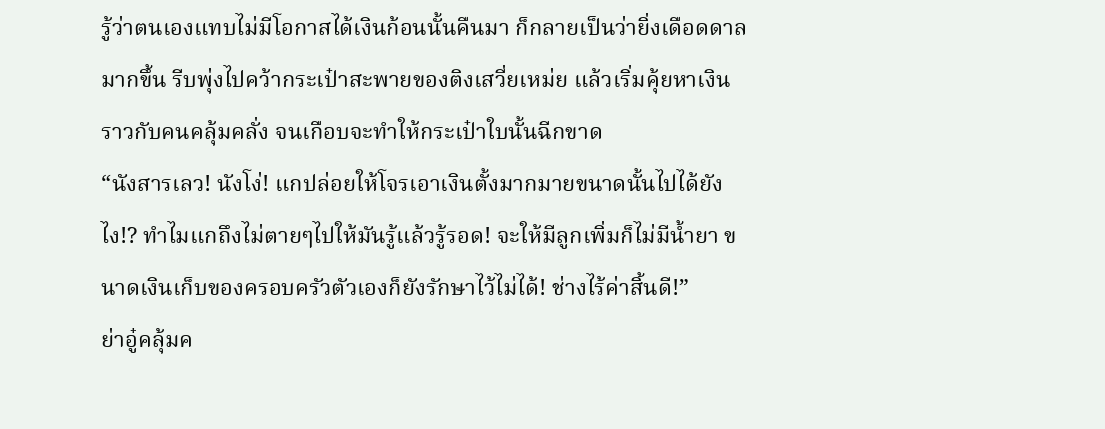รู้ว่าตนเองแทบไม่มีโอกาสได้เงินก้อนนั้นคืนมา ก็กลายเป็นว่ายิ่งเดือดดาลมากขึ้น รีบพุ่งไปคว้ากระเป๋าสะพายของติงเสวี่ยเหม่ย แล้วเริ่มคุ้ยหาเงินราวกับคนคลุ้มคลั่ง จนเกือบจะทำให้กระเป๋าใบนั้นฉีกขาด
“นังสารเลว! นังโง่! แกปล่อยให้โจรเอาเงินตั้งมากมายขนาดนั้นไปได้ยังไง!? ทำไมแกถึงไม่ตายๆไปให้มันรู้แล้วรู้รอด! จะให้มีลูกเพิ่มก็ไม่มีน้ำยา ขนาดเงินเก็บของครอบครัวตัวเองก็ยังรักษาไว้ไม่ได้! ช่างไร้ค่าสิ้นดี!”
ย่าอู๋คลุ้มค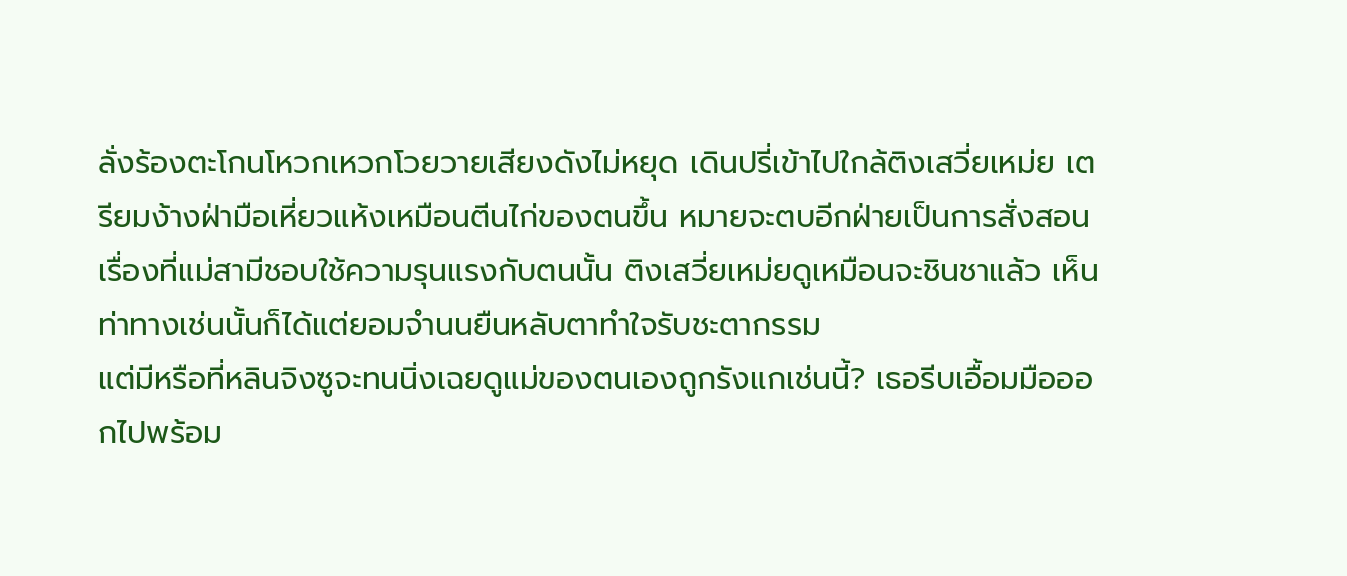ลั่งร้องตะโกนโหวกเหวกโวยวายเสียงดังไม่หยุด เดินปรี่เข้าไปใกล้ติงเสวี่ยเหม่ย เตรียมง้างฝ่ามือเหี่ยวแห้งเหมือนตีนไก่ของตนขึ้น หมายจะตบอีกฝ่ายเป็นการสั่งสอน
เรื่องที่แม่สามีชอบใช้ความรุนแรงกับตนนั้น ติงเสวี่ยเหม่ยดูเหมือนจะชินชาแล้ว เห็นท่าทางเช่นนั้นก็ได้แต่ยอมจำนนยืนหลับตาทำใจรับชะตากรรม
แต่มีหรือที่หลินจิงซูจะทนนิ่งเฉยดูแม่ของตนเองถูกรังแกเช่นนี้? เธอรีบเอื้อมมือออกไปพร้อม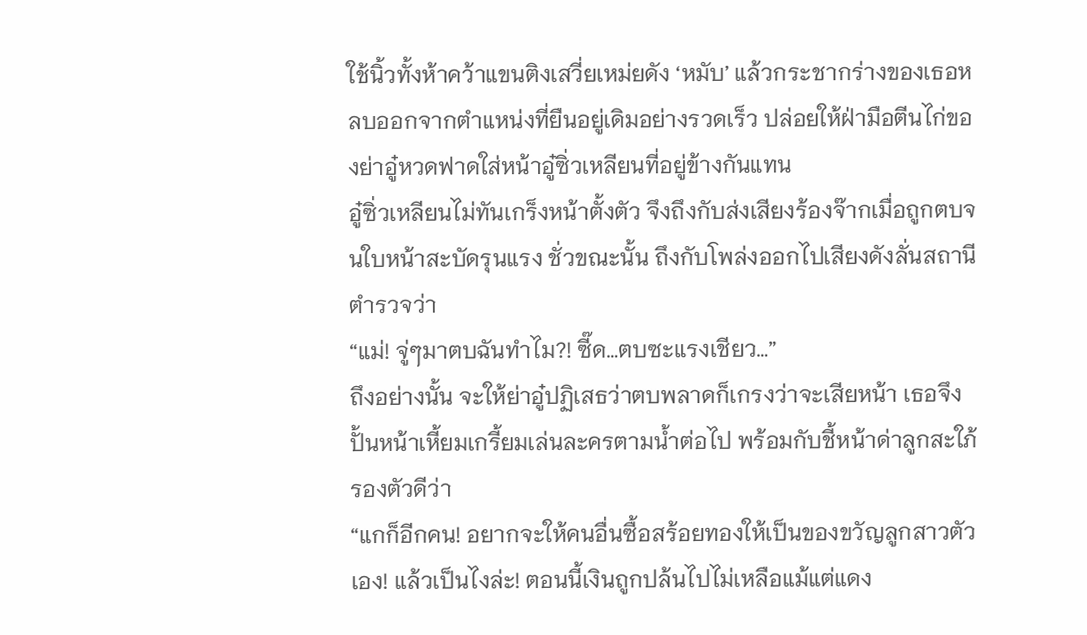ใช้นิ้วทั้งห้าคว้าแขนติงเสวี่ยเหม่ยดัง ‘หมับ’ แล้วกระชากร่างของเธอหลบออกจากตำแหน่งที่ยืนอยู่เดิมอย่างรวดเร็ว ปล่อยให้ฝ่ามือตีนไก่ของย่าอู๋หวดฟาดใส่หน้าอู๋ซิ่วเหลียนที่อยู่ข้างกันแทน
อู๋ซิ่วเหลียนไม่ทันเกร็งหน้าตั้งตัว จึงถึงกับส่งเสียงร้องจ๊ากเมื่อถูกตบจนใบหน้าสะบัดรุนแรง ชั่วขณะนั้น ถึงกับโพล่งออกไปเสียงดังลั่นสถานีตำรวจว่า
“แม่! จู่ๆมาตบฉันทำไม?! ซี๊ด…ตบซะแรงเชียว…”
ถึงอย่างนั้น จะให้ย่าอู๋ปฏิเสธว่าตบพลาดก็เกรงว่าจะเสียหน้า เธอจึงปั้นหน้าเหี้ยมเกรี้ยมเล่นละครตามน้ำต่อไป พร้อมกับชี้หน้าด่าลูกสะใภ้รองตัวดีว่า
“แกก็อีกคน! อยากจะให้คนอื่นซื้อสร้อยทองให้เป็นของขวัญลูกสาวตัวเอง! แล้วเป็นไงล่ะ! ตอนนี้เงินถูกปล้นไปไม่เหลือแม้แต่แดง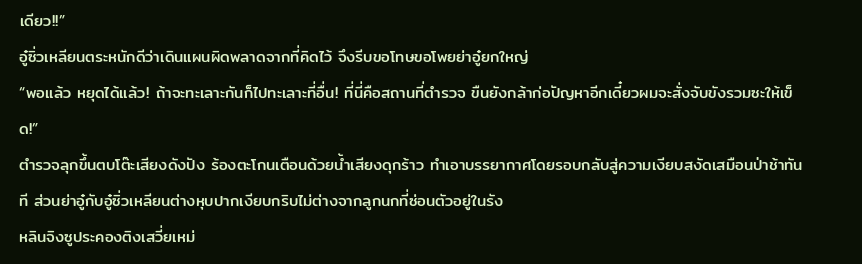เดียว!!”
อู๋ซิ่วเหลียนตระหนักดีว่าเดินแผนผิดพลาดจากที่คิดไว้ จึงรีบขอโทษขอโพยย่าอู๋ยกใหญ่
“พอแล้ว หยุดได้แล้ว! ถ้าจะทะเลาะกันก็ไปทะเลาะที่อื่น! ที่นี่คือสถานที่ตำรวจ ขืนยังกล้าก่อปัญหาอีกเดี๋ยวผมจะสั่งจับขังรวมซะให้เข็ด!”
ตำรวจลุกขึ้นตบโต๊ะเสียงดังปัง ร้องตะโกนเตือนด้วยน้ำเสียงดุกร้าว ทำเอาบรรยากาศโดยรอบกลับสู่ความเงียบสงัดเสมือนป่าช้าทันที ส่วนย่าอู๋กับอู๋ซิ่วเหลียนต่างหุบปากเงียบกริบไม่ต่างจากลูกนกที่ซ่อนตัวอยู่ในรัง
หลินจิงซูประคองติงเสวี่ยเหม่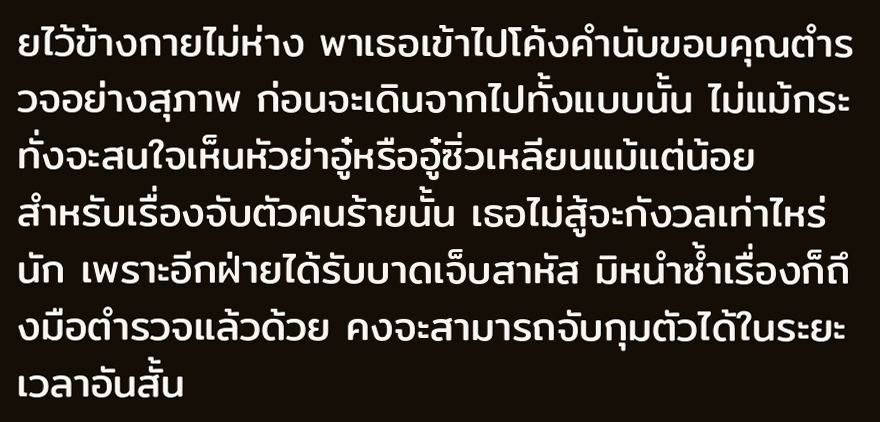ยไว้ข้างกายไม่ห่าง พาเธอเข้าไปโค้งคำนับขอบคุณตำรวจอย่างสุภาพ ก่อนจะเดินจากไปทั้งแบบนั้น ไม่แม้กระทั่งจะสนใจเห็นหัวย่าอู๋หรืออู๋ซิ่วเหลียนแม้แต่น้อย
สำหรับเรื่องจับตัวคนร้ายนั้น เธอไม่สู้จะกังวลเท่าไหร่นัก เพราะอีกฝ่ายได้รับบาดเจ็บสาหัส มิหนำซ้ำเรื่องก็ถึงมือตำรวจแล้วด้วย คงจะสามารถจับกุมตัวได้ในระยะเวลาอันสั้น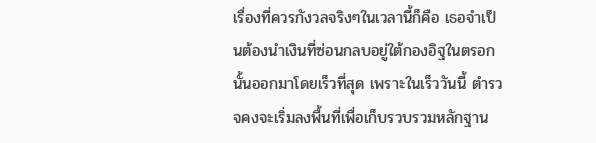เรื่องที่ควรกังวลจริงๆในเวลานี้ก็คือ เธอจำเป็นต้องนำเงินที่ซ่อนกลบอยู่ใต้กองอิฐในตรอกนั้นออกมาโดยเร็วที่สุด เพราะในเร็ววันนี้ ตำรวจคงจะเริ่มลงพื้นที่เพื่อเก็บรวบรวมหลักฐาน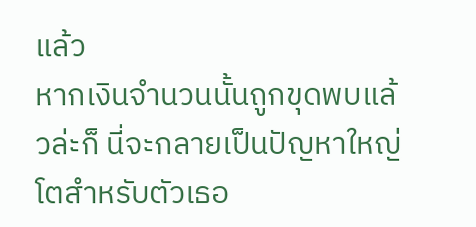แล้ว
หากเงินจำนวนนั้นถูกขุดพบแล้วล่ะก็ นี่จะกลายเป็นปัญหาใหญ่โตสำหรับตัวเธอ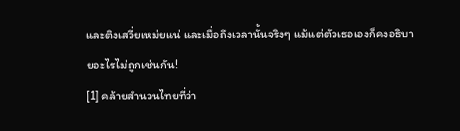และติงเสวี่ยเหม่ยแน่ และเมื่อถึงเวลานั้นจริงๆ แม้แต่ตัวเธอเองก็คงอธิบายอะไรไม่ถูกเช่นกัน!
[1] คล้ายสำนวนไทยที่ว่า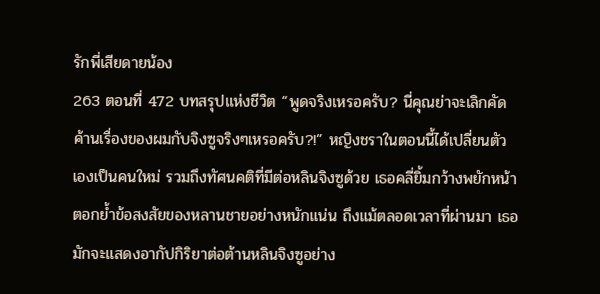รักพี่เสียดายน้อง
263 ตอนที่ 472 บทสรุปแห่งชีวิต “พูดจริงเหรอครับ? นี่คุณย่าจะเลิกคัดค้านเรื่องของผมกับจิงซูจริงๆเหรอครับ?!” หญิงชราในตอนนี้ได้เปลี่ยนตัวเองเป็นคนใหม่ รวมถึงทัศนคติที่มีต่อหลินจิงซูด้วย เธอคลี่ยิ้มกว้างพยักหน้าตอกย้ำข้อสงสัยของหลานชายอย่างหนักแน่น ถึงแม้ตลอดเวลาที่ผ่านมา เธอมักจะแสดงอากัปกิริยาต่อต้านหลินจิงซูอย่าง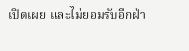เปิดเผย และไม่ยอมรับอีกฝ่า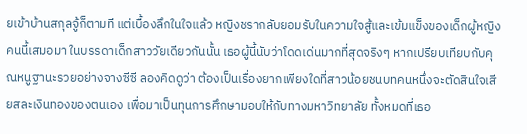ยเข้าบ้านสกุลจู้ก็ตามที แต่เบื้องลึกในใจแล้ว หญิงชรากลับยอมรับในความใจสู้และเข้มแข็งของเด็กผู้หญิงคนนี้เสมอมา ในบรรดาเด็กสาววัยเดียวกันนั้น เธอผู้นี้นับว่าโดดเด่นมากที่สุดจริงๆ หากเปรียบเทียบกับคุณหนูฐานะรวยอย่างจางซีซี ลองคิดดูว่า ต้องเป็นเรื่องยากเพียงใดที่สาวน้อยชนบทคนหนึ่งจะตัดสินใจเสียสละเงินทองของตนเอง เพื่อมาเป็นทุนการศึกษามอบให้กับทางมหาวิทยาลัย ทั้งหมดที่เธอ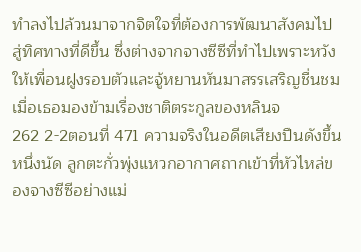ทำลงไปล้วนมาจากจิตใจที่ต้องการพัฒนาสังคมไปสู่ทิศทางที่ดีขึ้น ซึ่งต่างจากจางซีซีที่ทำไปเพราะหวังให้เพื่อนฝูงรอบตัวและจู้หยานหันมาสรรเสริญชื่นชม เมื่อเธอมองข้ามเรื่องชาติตระกูลของหลินจ
262 2-2ตอนที่ 471 ความจริงในอดีตเสียงปืนดังขึ้นหนึ่งนัด ลูกตะกั่วพุ่งแหวกอากาศถากเข้าที่หัวไหล่ของจางซีซีอย่างแม่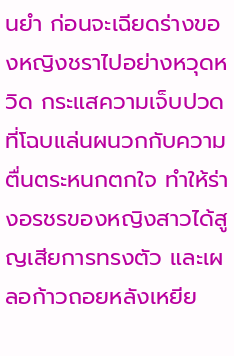นยำ ก่อนจะเฉียดร่างของหญิงชราไปอย่างหวุดหวิด กระแสความเจ็บปวดที่โฉบแล่นผนวกกับความตื่นตระหนกตกใจ ทำให้ร่างอรชรของหญิงสาวได้สูญเสียการทรงตัว และเผลอก้าวถอยหลังเหยีย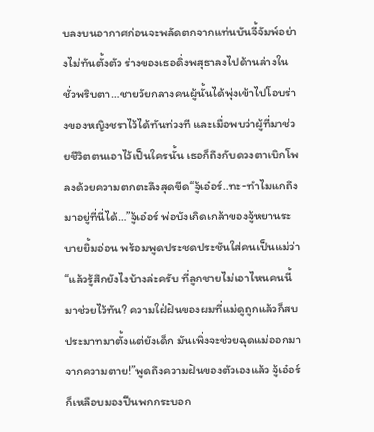บลงบนอากาศก่อนจะพลัดตกจากแท่นบันจี้จัมพ์อย่างไม่ทันตั้งตัว ร่างของเธอดิ่งพสุธาลงไปด้านล่างในชั่วพริบตา…ชายวัยกลางคนผู้นั้นได้พุ่งเข้าไปโอบร่างของหญิงชราไว้ได้ทันท่วงที และเมื่อพบว่าผู้ที่มาช่วยชีวิตตนเอาไว้เป็นใครนั้น เธอก็ถึงกับดวงตาเบิกโพลงด้วยความตกตะลึงสุดขีด“จู้เอ๋อร์..ทะ-ทำไมแกถึงมาอยู่ที่นี่ได้…”จู้เอ๋อร์ พ่อบังเกิดเกล้าของจู้หยานระบายยิ้มอ่อน พร้อมพูดประชดประชันใส่คนเป็นแม่ว่า“แล้วรู้สึกยังไงบ้างล่ะครับ ที่ลูกชายไม่เอาไหนคนนี้มาช่วยไว้ทัน? ความใฝ่ฝันของผมที่แม่ดูถูกแล้วก็สบประมาทมาตั้งแต่ยังเด็ก มันเพิ่งจะช่วยฉุดแม่ออกมาจากความตาย!”พูดถึงความฝันของตัวเองแล้ว จู้เอ๋อร์ก็เหลือบมองปืนพกกระบอก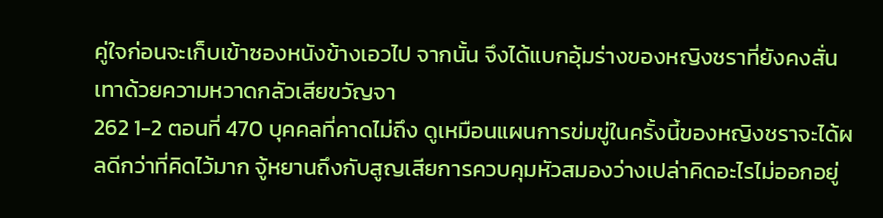คู่ใจก่อนจะเก็บเข้าซองหนังข้างเอวไป จากนั้น จึงได้แบกอุ้มร่างของหญิงชราที่ยังคงสั่นเทาด้วยความหวาดกลัวเสียขวัญจา
262 1-2 ตอนที่ 470 บุคคลที่คาดไม่ถึง ดูเหมือนแผนการข่มขู่ในครั้งนี้ของหญิงชราจะได้ผลดีกว่าที่คิดไว้มาก จู้หยานถึงกับสูญเสียการควบคุมหัวสมองว่างเปล่าคิดอะไรไม่ออกอยู่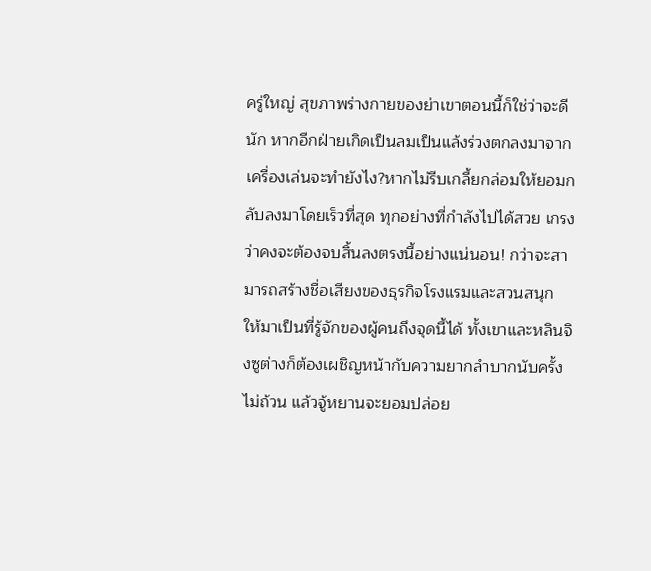ครู่ใหญ่ สุขภาพร่างกายของย่าเขาตอนนี้ก็ใช่ว่าจะดีนัก หากอีกฝ่ายเกิดเป็นลมเป็นแล้งร่วงตกลงมาจากเครื่องเล่นจะทำยังไง?หากไม่รีบเกลี้ยกล่อมให้ยอมกลับลงมาโดยเร็วที่สุด ทุกอย่างที่กำลังไปได้สวย เกรงว่าคงจะต้องจบสิ้นลงตรงนี้อย่างแน่นอน! กว่าจะสามารถสร้างชื่อเสียงของธุรกิจโรงแรมและสวนสนุก ให้มาเป็นที่รู้จักของผู้คนถึงจุดนี้ได้ ทั้งเขาและหลินจิงซูต่างก็ต้องเผชิญหน้ากับความยากลำบากนับครั้งไม่ถ้วน แล้วจู้หยานจะยอมปล่อย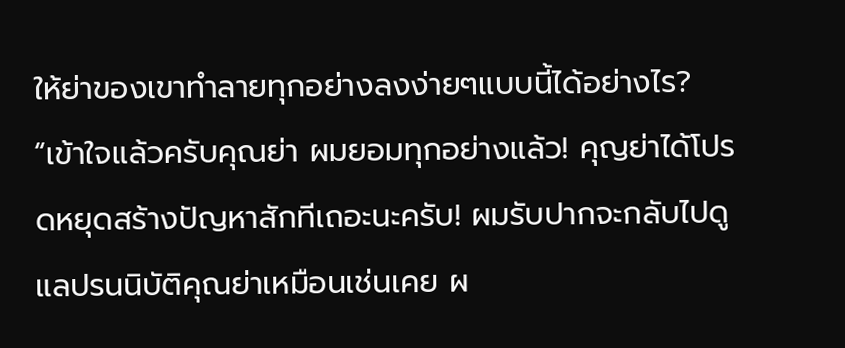ให้ย่าของเขาทำลายทุกอย่างลงง่ายๆแบบนี้ได้อย่างไร? “เข้าใจแล้วครับคุณย่า ผมยอมทุกอย่างแล้ว! คุญย่าได้โปรดหยุดสร้างปัญหาสักทีเถอะนะครับ! ผมรับปากจะกลับไปดูแลปรนนิบัติคุณย่าเหมือนเช่นเคย ผ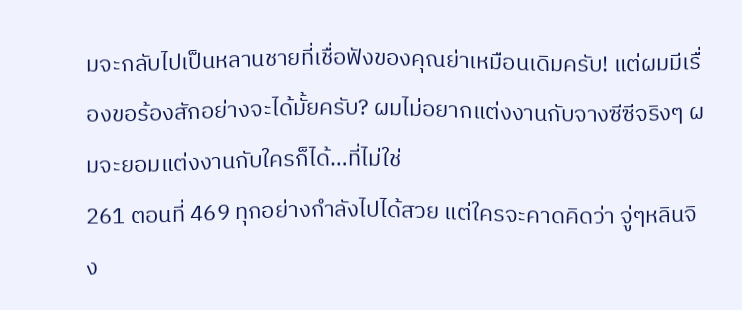มจะกลับไปเป็นหลานชายที่เชื่อฟังของคุณย่าเหมือนเดิมครับ! แต่ผมมีเรื่องขอร้องสักอย่างจะได้มั้ยครับ? ผมไม่อยากแต่งงานกับจางซีซีจริงๆ ผมจะยอมแต่งงานกับใครก็ได้…ที่ไม่ใช่
261 ตอนที่ 469 ทุกอย่างกำลังไปได้สวย แต่ใครจะคาดคิดว่า จู่ๆหลินจิง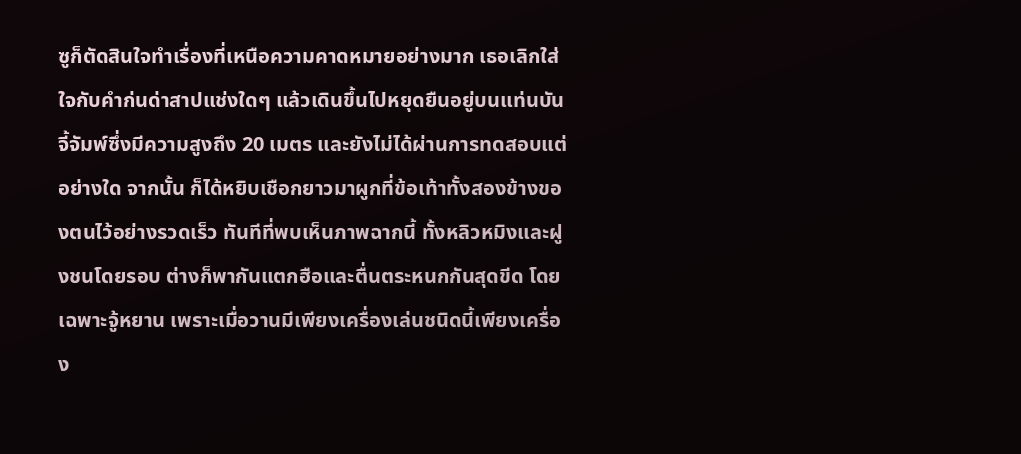ซูก็ตัดสินใจทำเรื่องที่เหนือความคาดหมายอย่างมาก เธอเลิกใส่ใจกับคำก่นด่าสาปแช่งใดๆ แล้วเดินขึ้นไปหยุดยืนอยู่บนแท่นบันจี้จัมพ์ซึ่งมีความสูงถึง 20 เมตร และยังไม่ได้ผ่านการทดสอบแต่อย่างใด จากนั้น ก็ได้หยิบเชือกยาวมาผูกที่ข้อเท้าทั้งสองข้างของตนไว้อย่างรวดเร็ว ทันทีที่พบเห็นภาพฉากนี้ ทั้งหลิวหมิงและฝูงชนโดยรอบ ต่างก็พากันแตกฮือและตื่นตระหนกกันสุดขีด โดยเฉพาะจู้หยาน เพราะเมื่อวานมีเพียงเครื่องเล่นชนิดนี้เพียงเครื่อง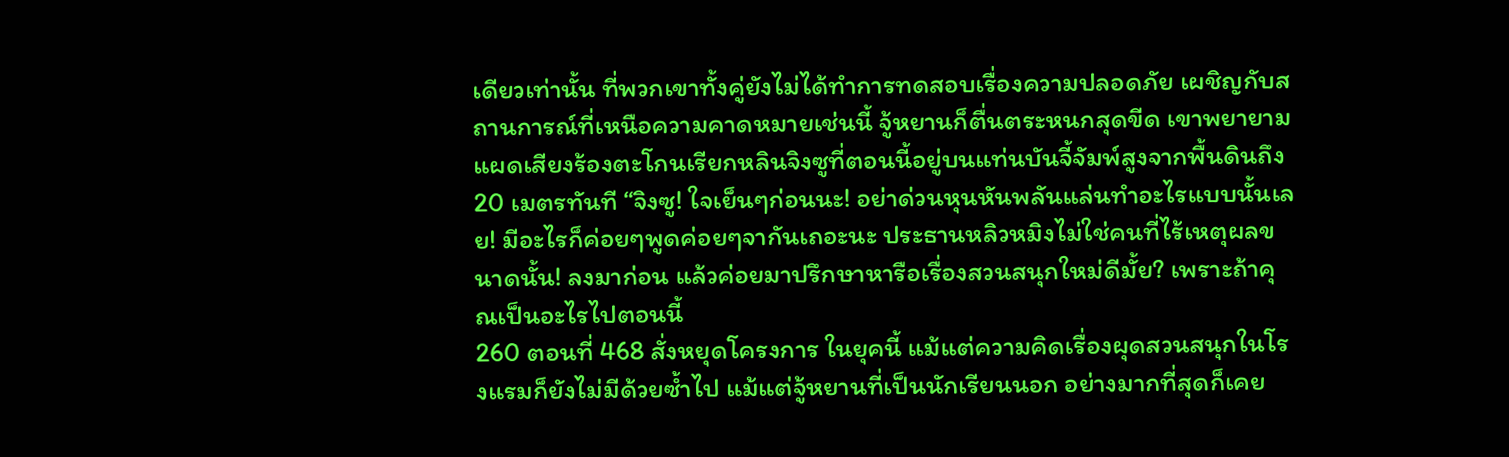เดียวเท่านั้น ที่พวกเขาทั้งคู่ยังไม่ได้ทำการทดสอบเรื่องความปลอดภัย เผชิญกับสถานการณ์ที่เหนือความคาดหมายเช่นนี้ จู้หยานก็ตื่นตระหนกสุดขีด เขาพยายามแผดเสียงร้องตะโกนเรียกหลินจิงซูที่ตอนนี้อยู่บนแท่นบันจี้จัมพ์สูงจากพื้นดินถึง 20 เมตรทันที “จิงซู! ใจเย็นๆก่อนนะ! อย่าด่วนหุนหันพลันแล่นทำอะไรแบบนั้นเลย! มีอะไรก็ค่อยๆพูดค่อยๆจากันเถอะนะ ประธานหลิวหมิงไม่ใช่คนที่ไร้เหตุผลขนาดนั้น! ลงมาก่อน แล้วค่อยมาปรึกษาหารือเรื่องสวนสนุกใหม่ดีมั้ย? เพราะถ้าคุณเป็นอะไรไปตอนนี้
260 ตอนที่ 468 สั่งหยุดโครงการ ในยุคนี้ แม้แต่ความคิดเรื่องผุดสวนสนุกในโรงแรมก็ยังไม่มีด้วยซ้ำไป แม้แต่จู้หยานที่เป็นนักเรียนนอก อย่างมากที่สุดก็เคย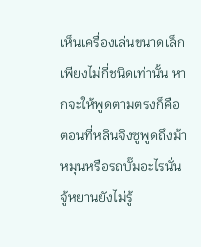เห็นเครื่องเล่นขนาดเล็กเพียงไม่กี่ชนิดเท่านั้น หากจะให้พูดตามตรงก็คือ ตอนที่หลินจิงซูพูดถึงม้าหมุนหรือรถบั๊มอะไรนั่น จู้หยานยังไม่รู้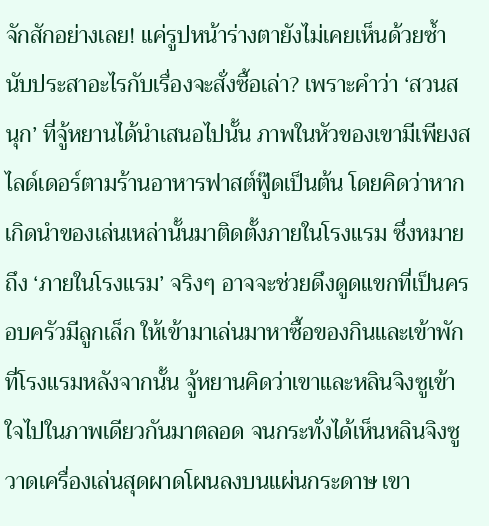จักสักอย่างเลย! แค่รูปหน้าร่างตายังไม่เคยเห็นด้วยซ้ำ นับประสาอะไรกับเรื่องจะสั่งซื้อเล่า? เพราะคำว่า ‘สวนสนุก’ ที่จู้หยานได้นำเสนอไปนั้น ภาพในหัวของเขามีเพียงสไลด์เดอร์ตามร้านอาหารฟาสต์ฟู๊ดเป็นต้น โดยคิดว่าหากเกิดนำของเล่นเหล่านั้นมาติดตั้งภายในโรงแรม ซึ่งหมายถึง ‘ภายในโรงแรม’ จริงๆ อาจจะช่วยดึงดูดแขกที่เป็นครอบครัวมีลูกเล็ก ให้เข้ามาเล่นมาหาซื้อของกินและเข้าพักที่โรงแรมหลังจากนั้น จู้หยานคิดว่าเขาและหลินจิงซูเข้าใจไปในภาพเดียวกันมาตลอด จนกระทั่งได้เห็นหลินจิงซูวาดเครื่องเล่นสุดผาดโผนลงบนแผ่นกระดาษ เขา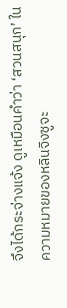จึงได้กระจ่างแจ้ง ดูเหมือนคำว่า ‘สวนสนุก’ ในความหมายของหลินจิงซูจะ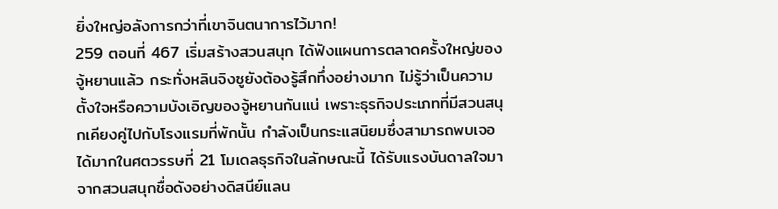ยิ่งใหญ่อลังการกว่าที่เขาจินตนาการไว้มาก!
259 ตอนที่ 467 เริ่มสร้างสวนสนุก ได้ฟังแผนการตลาดครั้งใหญ่ของจู้หยานแล้ว กระทั่งหลินจิงซูยังต้องรู้สึกทึ่งอย่างมาก ไม่รู้ว่าเป็นความตั้งใจหรือความบังเอิญของจู้หยานกันแน่ เพราะธุรกิจประเภทที่มีสวนสนุกเคียงคู่ไปกับโรงแรมที่พักนั้น กำลังเป็นกระแสนิยมซึ่งสามารถพบเจอได้มากในศตวรรษที่ 21 โมเดลธุรกิจในลักษณะนี้ ได้รับแรงบันดาลใจมาจากสวนสนุกชื่อดังอย่างดิสนีย์แลน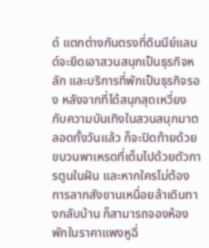ด์ แตกต่างกันตรงที่ดินนีย์แลนด์จะยึดเอาสวนสนุกเป็นธุรกิจหลัก และบริการที่พักเป็นธุรกิจรอง หลังจากที่ได้สนุกสุดเหวี่ยงกับความบันเทิงในสวนสนุกมาตลอดทั้งวันแล้ว ก็จะปิดท้ายด้วยขบวนพาเหรดที่เต็มไปด้วยตัวการตูนในฝัน และหากใครไม่ต้องการลากสังขานเหนื่อยล้าเดินทางกลับบ้าน ก็สามารถจองห้องพักในราคาแพงหูฉี่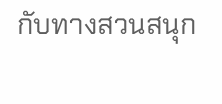กับทางสวนสนุก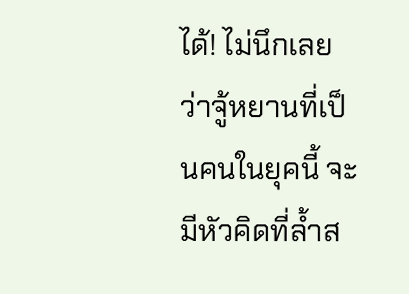ได้! ไม่นึกเลยว่าจู้หยานที่เป็นคนในยุคนี้ จะมีหัวคิดที่ล้ำส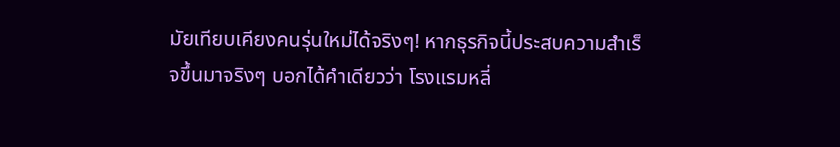มัยเทียบเคียงคนรุ่นใหม่ได้จริงๆ! หากธุรกิจนี้ประสบความสำเร็จขึ้นมาจริงๆ บอกได้คำเดียวว่า โรงแรมหลี่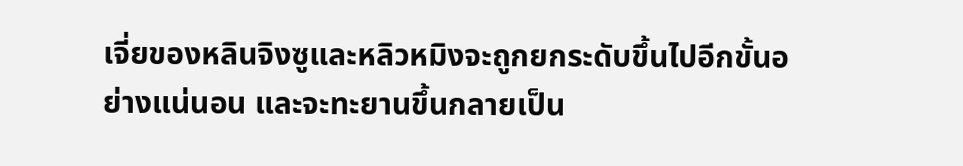เจี่ยของหลินจิงซูและหลิวหมิงจะถูกยกระดับขึ้นไปอีกขั้นอย่างแน่นอน และจะทะยานขึ้นกลายเป็น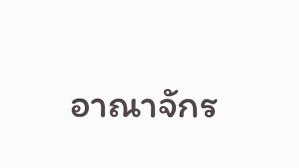อาณาจักร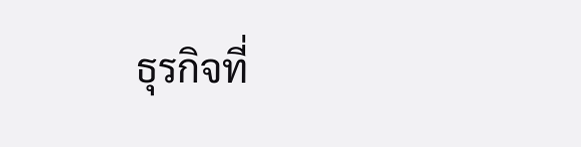ธุรกิจที่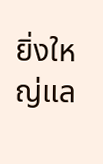ยิ่งใหญ่แล